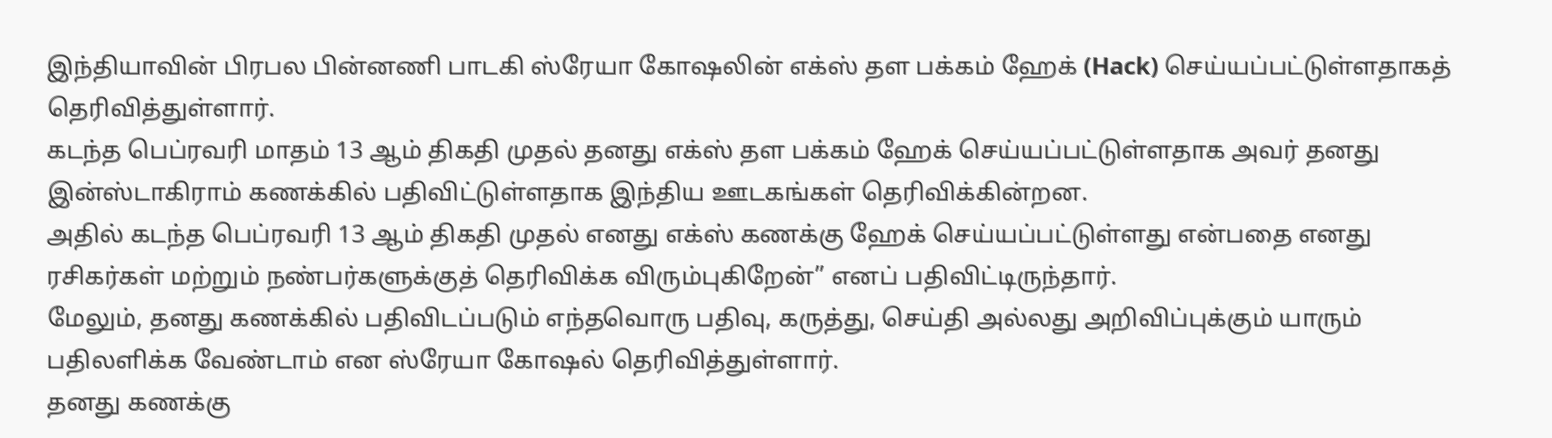இந்தியாவின் பிரபல பின்னணி பாடகி ஸ்ரேயா கோஷலின் எக்ஸ் தள பக்கம் ஹேக் (Hack) செய்யப்பட்டுள்ளதாகத் தெரிவித்துள்ளார்.
கடந்த பெப்ரவரி மாதம் 13 ஆம் திகதி முதல் தனது எக்ஸ் தள பக்கம் ஹேக் செய்யப்பட்டுள்ளதாக அவர் தனது இன்ஸ்டாகிராம் கணக்கில் பதிவிட்டுள்ளதாக இந்திய ஊடகங்கள் தெரிவிக்கின்றன.
அதில் கடந்த பெப்ரவரி 13 ஆம் திகதி முதல் எனது எக்ஸ் கணக்கு ஹேக் செய்யப்பட்டுள்ளது என்பதை எனது ரசிகர்கள் மற்றும் நண்பர்களுக்குத் தெரிவிக்க விரும்புகிறேன்” எனப் பதிவிட்டிருந்தார்.
மேலும், தனது கணக்கில் பதிவிடப்படும் எந்தவொரு பதிவு, கருத்து, செய்தி அல்லது அறிவிப்புக்கும் யாரும் பதிலளிக்க வேண்டாம் என ஸ்ரேயா கோஷல் தெரிவித்துள்ளார்.
தனது கணக்கு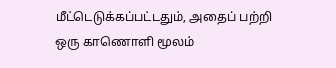மீட்டெடுக்கப்பட்டதும், அதைப் பற்றி ஒரு காணொளி மூலம்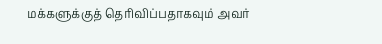மக்களுக்குத் தெரிவிப்பதாகவும் அவர்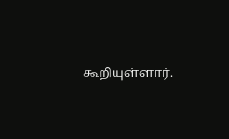கூறியுள்ளார்.